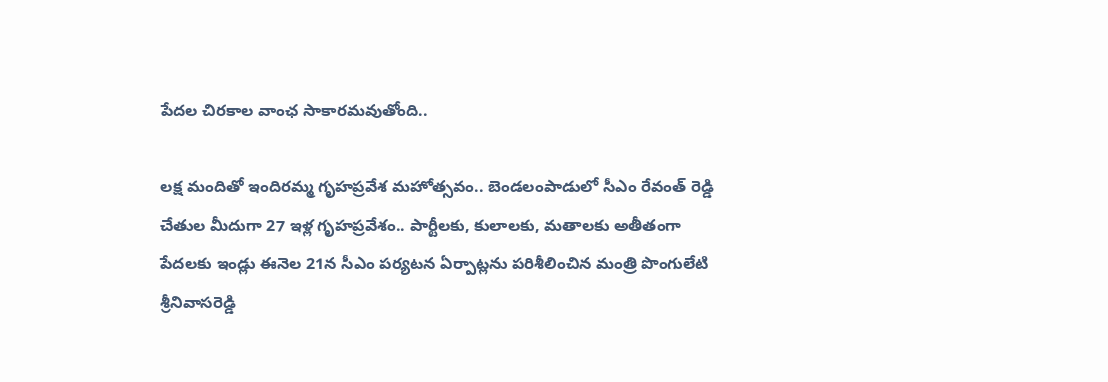పేదల చిరకాల వాంఛ సాకారమవుతోంది..

లక్ష మందితో ఇందిరమ్మ గృహప్రవేశ మహోత్సవం.. బెండలంపాడులో సీఎం రేవంత్ రెడ్డి చేతుల మీదుగా 27 ఇళ్ల గృహప్రవేశం.. పార్టీలకు, కులాలకు, మతాలకు అతీతంగా పేదలకు ఇండ్లు ఈనెల 21న సీఎం పర్యటన ఏర్పాట్లను పరిశీలించిన మంత్రి పొంగులేటి శ్రీనివాసరెడ్డి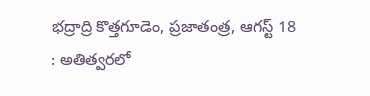భద్రాద్రి కొత్తగూడెం, ప్రజాతంత్ర, ఆగస్ట్ 18 : అతిత్వరలో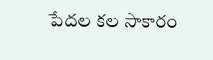పేదల కల సాకారం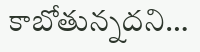కాబోతున్నదని…